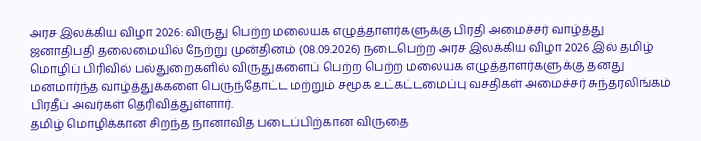அரச இலக்கிய விழா 2026: விருது பெற்ற மலையக எழுத்தாளர்களுக்கு பிரதி அமைச்சர் வாழ்த்து
ஜனாதிபதி தலைமையில் நேற்று முன்தினம் (08.09.2026) நடைபெற்ற அரச இலக்கிய விழா 2026 இல் தமிழ் மொழிப் பிரிவில் பல்துறைகளில் விருதுகளைப் பெற்ற பெற்ற மலையக எழுத்தாளர்களுக்கு தனது மனமார்ந்த வாழ்த்துக்களை பெருந்தோட்ட மற்றும் சமூக உட்கட்டமைப்பு வசதிகள் அமைச்சர் சுந்தரலிங்கம் பிரதீப் அவர்கள் தெரிவித்துள்ளார்.
தமிழ் மொழிக்கான சிறந்த நானாவித படைப்பிற்கான விருதை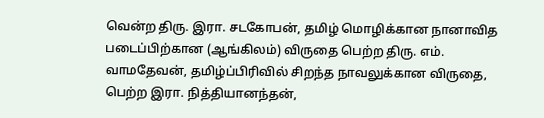வென்ற திரு. இரா. சடகோபன், தமிழ் மொழிக்கான நானாவித படைப்பிற்கான (ஆங்கிலம்) விருதை பெற்ற திரு. எம். வாமதேவன், தமிழ்ப்பிரிவில் சிறந்த நாவலுக்கான விருதை, பெற்ற இரா. நித்தியானந்தன்,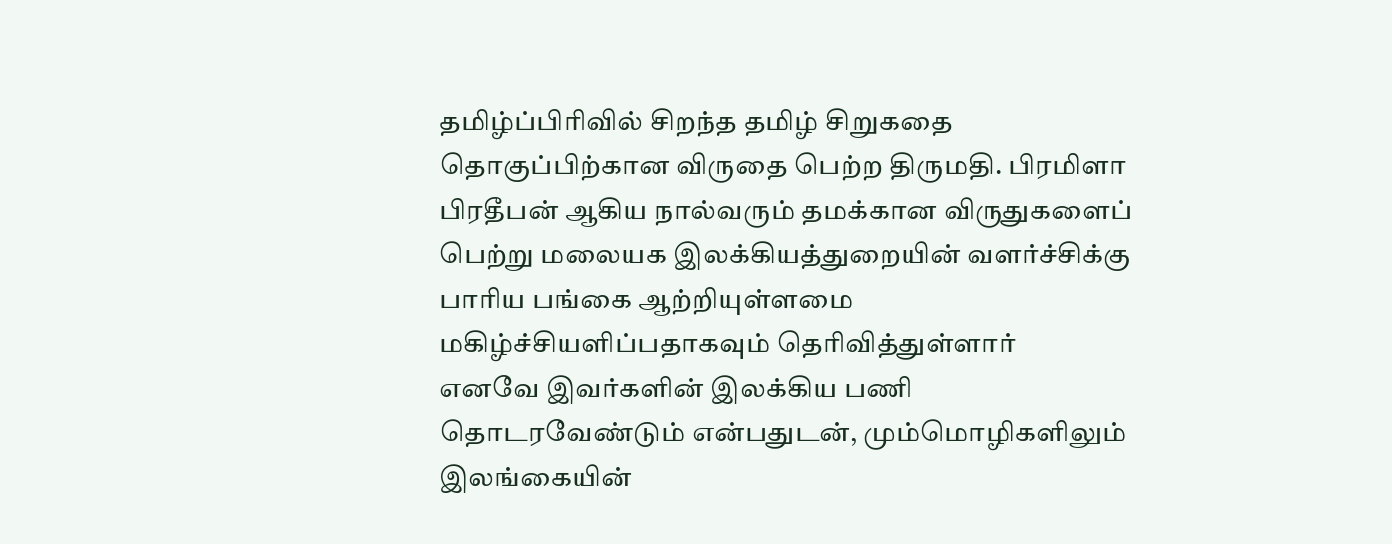தமிழ்ப்பிரிவில் சிறந்த தமிழ் சிறுகதை தொகுப்பிற்கான விருதை பெற்ற திருமதி. பிரமிளா பிரதீபன் ஆகிய நால்வரும் தமக்கான விருதுகளைப் பெற்று மலையக இலக்கியத்துறையின் வளர்ச்சிக்கு பாரிய பங்கை ஆற்றியுள்ளமை மகிழ்ச்சியளிப்பதாகவும் தெரிவித்துள்ளார்
எனவே இவர்களின் இலக்கிய பணி தொடரவேண்டும் என்பதுடன், மும்மொழிகளிலும் இலங்கையின்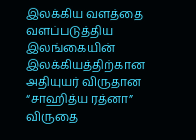இலக்கிய வளத்தை வளப்படுத்திய இலங்கையின் இலக்கியத்திற்கான அதியுயர் விருதான “சாஹித்ய ரத்னா” விருதை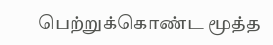பெற்றுக்கொண்ட மூத்த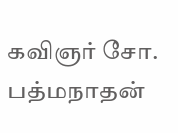கவிஞர் சோ. பத்மநாதன்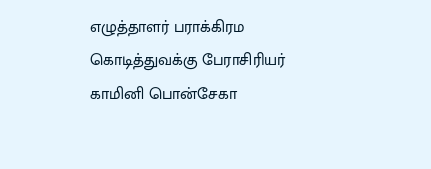எழுத்தாளர் பராக்கிரம கொடித்துவக்கு பேராசிரியர் காமினி பொன்சேகா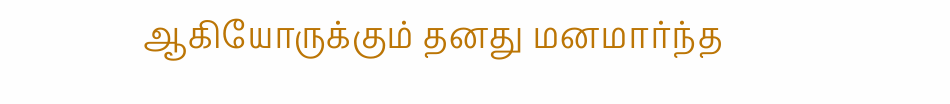ஆகியோருக்கும் தனது மனமார்ந்த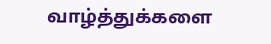வாழ்த்துக்களை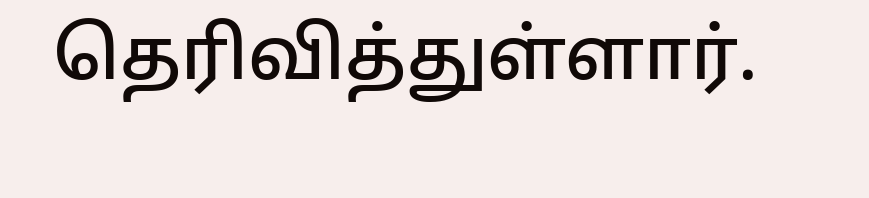தெரிவித்துள்ளார்.